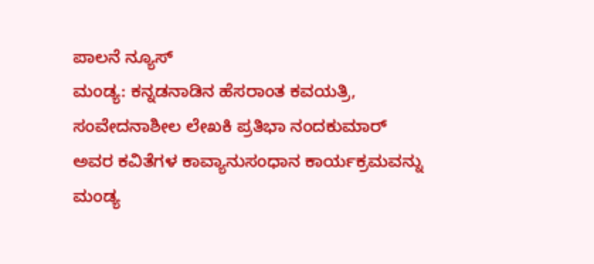ಪಾಲನೆ ನ್ಯೂಸ್
ಮಂಡ್ಯ: ಕನ್ನಡನಾಡಿನ ಹೆಸರಾಂತ ಕವಯತ್ರಿ, ಸಂವೇದನಾಶೀಲ ಲೇಖಕಿ ಪ್ರತಿಭಾ ನಂದಕುಮಾರ್ ಅವರ ಕವಿತೆಗಳ ಕಾವ್ಯಾನುಸಂಧಾನ ಕಾರ್ಯಕ್ರಮವನ್ನು ಮಂಡ್ಯ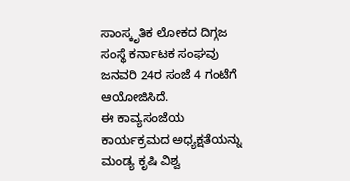ಸಾಂಸ್ಕೃತಿಕ ಲೋಕದ ದಿಗ್ಗಜ ಸಂಸ್ಥೆ ಕರ್ನಾಟಕ ಸಂಘವು ಜನವರಿ 24ರ ಸಂಜೆ 4 ಗಂಟೆಗೆ ಆಯೋಜಿಸಿದೆ.
ಈ ಕಾವ್ಯಸಂಜೆಯ ಕಾರ್ಯಕ್ರಮದ ಅಧ್ಯಕ್ಷತೆಯನ್ನು ಮಂಡ್ಯ ಕೃಷಿ ವಿಶ್ವ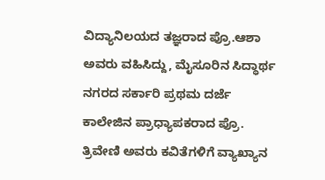ವಿದ್ಯಾನಿಲಯದ ತಜ್ಞರಾದ ಪ್ರೊ.ಆಶಾ ಅವರು ವಹಿಸಿದ್ದು, ಮೈಸೂರಿನ ಸಿದ್ಧಾರ್ಥ ನಗರದ ಸರ್ಕಾರಿ ಪ್ರಥಮ ದರ್ಜೆ ಕಾಲೇಜಿನ ಪ್ರಾಧ್ಯಾಪಕರಾದ ಪ್ರೊ. ತ್ರಿವೇಣಿ ಅವರು ಕವಿತೆಗಳಿಗೆ ವ್ಯಾಖ್ಯಾನ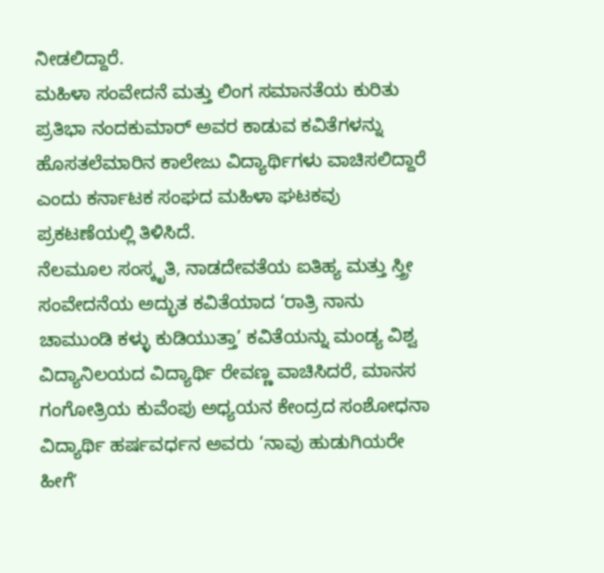ನೀಡಲಿದ್ದಾರೆ.
ಮಹಿಳಾ ಸಂವೇದನೆ ಮತ್ತು ಲಿಂಗ ಸಮಾನತೆಯ ಕುರಿತು ಪ್ರತಿಭಾ ನಂದಕುಮಾರ್ ಅವರ ಕಾಡುವ ಕವಿತೆಗಳನ್ನು ಹೊಸತಲೆಮಾರಿನ ಕಾಲೇಜು ವಿದ್ಯಾರ್ಥಿಗಳು ವಾಚಿಸಲಿದ್ದಾರೆ ಎಂದು ಕರ್ನಾಟಕ ಸಂಘದ ಮಹಿಳಾ ಘಟಕವು ಪ್ರಕಟಣೆಯಲ್ಲಿ ತಿಳಿಸಿದೆ.
ನೆಲಮೂಲ ಸಂಸ್ಕೃತಿ, ನಾಡದೇವತೆಯ ಐತಿಹ್ಯ ಮತ್ತು ಸ್ತ್ರೀ ಸಂವೇದನೆಯ ಅದ್ಭುತ ಕವಿತೆಯಾದ ‘ರಾತ್ರಿ ನಾನು ಚಾಮುಂಡಿ ಕಳ್ಳು ಕುಡಿಯುತ್ತಾ’ ಕವಿತೆಯನ್ನು ಮಂಡ್ಯ ವಿಶ್ವ ವಿದ್ಯಾನಿಲಯದ ವಿದ್ಯಾರ್ಥಿ ರೇವಣ್ಣ ವಾಚಿಸಿದರೆ, ಮಾನಸ ಗಂಗೋತ್ರಿಯ ಕುವೆಂಪು ಅಧ್ಯಯನ ಕೇಂದ್ರದ ಸಂಶೋಧನಾ ವಿದ್ಯಾರ್ಥಿ ಹರ್ಷವರ್ಧನ ಅವರು ‘ನಾವು ಹುಡುಗಿಯರೇ ಹೀಗೆʼ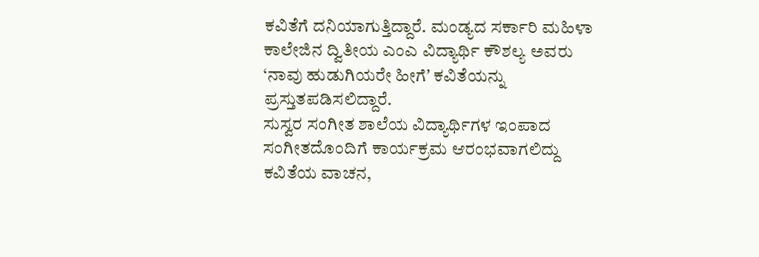ಕವಿತೆಗೆ ದನಿಯಾಗುತ್ತಿದ್ದಾರೆ. ಮಂಡ್ಯದ ಸರ್ಕಾರಿ ಮಹಿಳಾ ಕಾಲೇಜಿನ ದ್ವಿತೀಯ ಎಂಎ ವಿದ್ಯಾರ್ಥಿ ಕೌಶಲ್ಯ ಅವರು ‘ನಾವು ಹುಡುಗಿಯರೇ ಹೀಗೆʼ ಕವಿತೆಯನ್ನು ಪ್ರಸ್ತುತಪಡಿಸಲಿದ್ದಾರೆ.
ಸುಸ್ವರ ಸಂಗೀತ ಶಾಲೆಯ ವಿದ್ಯಾರ್ಥಿಗಳ ಇಂಪಾದ ಸಂಗೀತದೊಂದಿಗೆ ಕಾರ್ಯಕ್ರಮ ಆರಂಭವಾಗಲಿದ್ದು ಕವಿತೆಯ ವಾಚನ,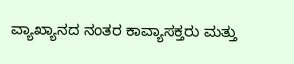ವ್ಯಾಖ್ಯಾನದ ನಂತರ ಕಾವ್ಯಾಸಕ್ತರು ಮತ್ತು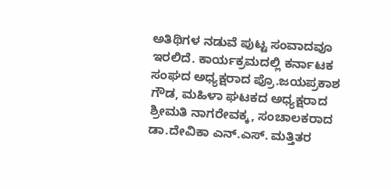ಅತಿಥಿಗಳ ನಡುವೆ ಪುಟ್ಟ ಸಂವಾದವೂ ಇರಲಿದೆ. ಕಾರ್ಯಕ್ರಮದಲ್ಲಿ ಕರ್ನಾಟಕ ಸಂಘದ ಅಧ್ಯಕ್ಷರಾದ ಪ್ರೊ.ಜಯಪ್ರಕಾಶ ಗೌಡ, ಮಹಿಳಾ ಘಟಕದ ಅಧ್ಯಕ್ಷರಾದ ಶ್ರೀಮತಿ ನಾಗರೇವಕ್ಕ, ಸಂಚಾಲಕರಾದ ಡಾ.ದೇವಿಕಾ ಎನ್.ಎಸ್. ಮತ್ತಿತರ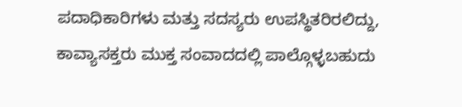ಪದಾಧಿಕಾರಿಗಳು ಮತ್ತು ಸದಸ್ಯರು ಉಪಸ್ಥಿತರಿರಲಿದ್ದು, ಕಾವ್ಯಾಸಕ್ತರು ಮುಕ್ತ ಸಂವಾದದಲ್ಲಿ ಪಾಲ್ಗೊಳ್ಳಬಹುದು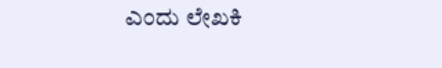ಎಂದು ಲೇಖಕಿ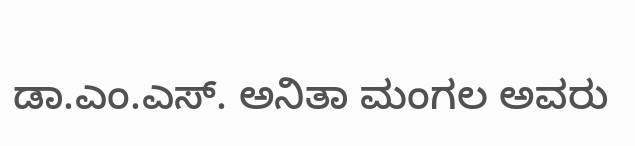ಡಾ.ಎಂ.ಎಸ್. ಅನಿತಾ ಮಂಗಲ ಅವರು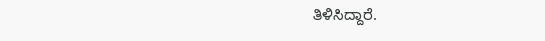ತಿಳಿಸಿದ್ದಾರೆ.